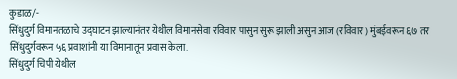कुडाळ/-
सिंधुदुर्ग विमानतळाचे उद्घाटन झाल्यानंतर येथील विमानसेवा रविवार पासुन सुरू झाली असुन आज (रविवार) मुंबईवरून ६७ तर सिंधुदुर्गवरून ५६ प्रवाशांनी या विमानातून प्रवास केला.
सिंधुदुर्ग चिपी येथील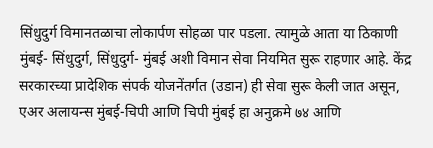सिंधुदुर्ग विमानतळाचा लोकार्पण सोहळा पार पडला. त्यामुळे आता या ठिकाणी मुंबई- सिंधुदुर्ग, सिंधुदुर्ग- मुंबई अशी विमान सेवा नियमित सुरू राहणार आहे. केंद्र सरकारच्या प्रादेशिक संपर्क योजनेंतर्गत (उडान) ही सेवा सुरू केली जात असून, एअर अलायन्स मुंबई-चिपी आणि चिपी मुंबई हा अनुक्रमे ७४ आणि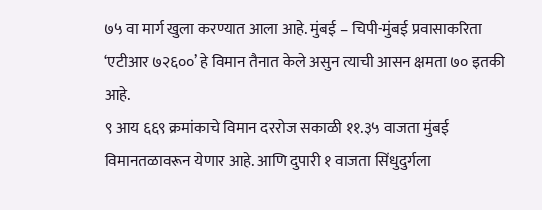७५ वा मार्ग खुला करण्यात आला आहे. मुंबई – चिपी-मुंबई प्रवासाकरिता ‘एटीआर ७२६००’ हे विमान तैनात केले असुन त्याची आसन क्षमता ७० इतकी आहे.
९ आय ६६९ क्रमांकाचे विमान दररोज सकाळी ११.३५ वाजता मुंबई विमानतळावरून येणार आहे. आणि दुपारी १ वाजता सिंधुदुर्गला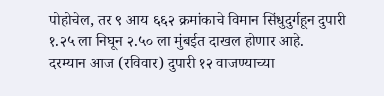पोहोचेल, तर ९ आय ६६२ क्रमांकाचे विमान सिंधुदुर्गहून दुपारी १.२५ ला निघून २.५० ला मुंबईत दाखल होणार आहे.
दरम्यान आज (रविवार) दुपारी १२ वाजण्याच्या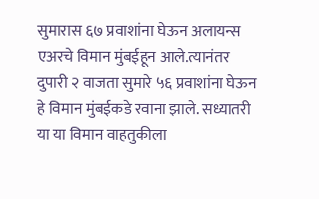सुमारास ६७ प्रवाशांना घेऊन अलायन्स एअरचे विमान मुंबईहून आले.त्यानंतर दुपारी २ वाजता सुमारे ५६ प्रवाशांना घेऊन हे विमान मुंबईकडे रवाना झाले. सध्यातरी या या विमान वाहतुकीला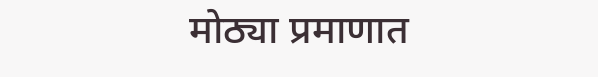मोठ्या प्रमाणात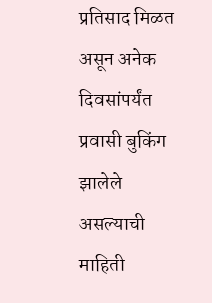प्रतिसाद मिळत असून अनेक दिवसांपर्यंत प्रवासी बुकिंग झालेले असल्याची माहिती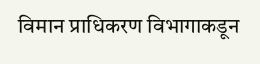विमान प्राधिकरण विभागाकडून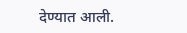देण्यात आली.